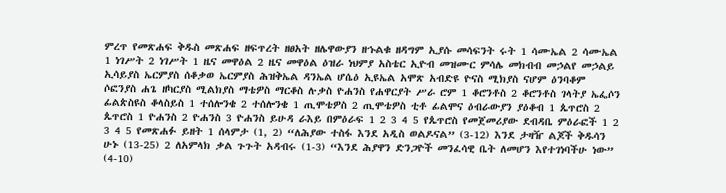ምረጥ የመጽሐፍ ቅዱስ መጽሐፍ ዘፍጥረት ዘፀአት ዘሌዋውያን ዘኁልቁ ዘዳግም ኢያሱ መሳፍንት ሩት 1 ሳሙኤል 2 ሳሙኤል 1 ነገሥት 2 ነገሥት 1 ዜና መዋዕል 2 ዜና መዋዕል ዕዝራ ነህምያ አስቴር ኢዮብ መዝሙር ምሳሌ መክብብ መኃልየ መኃልይ ኢሳይያስ ኤርምያስ ሰቆቃወ ኤርምያስ ሕዝቅኤል ዳንኤል ሆሴዕ ኢዩኤል አሞጽ አብድዩ ዮናስ ሚክያስ ናሆም ዕንባቆም ሶፎንያስ ሐጌ ዘካርያስ ሚልክያስ ማቴዎስ ማርቆስ ሉቃስ ዮሐንስ የሐዋርያት ሥራ ሮም 1 ቆሮንቶስ 2 ቆሮንቶስ ገላትያ ኤፌሶን ፊልጵስዩስ ቆላስይስ 1 ተሰሎንቄ 2 ተሰሎንቄ 1 ጢሞቴዎስ 2 ጢሞቴዎስ ቲቶ ፊልሞና ዕብራውያን ያዕቆብ 1 ጴጥሮስ 2 ጴጥሮስ 1 ዮሐንስ 2 ዮሐንስ 3 ዮሐንስ ይሁዳ ራእይ በምዕራፍ 1 2 3 4 5 የጴጥሮስ የመጀመሪያው ደብዳቤ ምዕራፎች 1 2 3 4 5 የመጽሐፉ ይዘት 1 ሰላምታ (1, 2) “ለሕያው ተስፋ እንደ አዲስ ወልዶናል” (3-12) እንደ ታዛዥ ልጆች ቅዱሳን ሁኑ (13-25) 2 ለአምላክ ቃል ጉጉት አዳብሩ (1-3) “እንደ ሕያዋን ድንጋዮች መንፈሳዊ ቤት ለመሆን እየተገነባችሁ ነው” (4-10)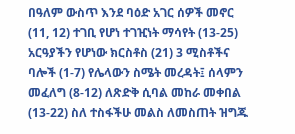በዓለም ውስጥ እንደ ባዕድ አገር ሰዎች መኖር (11, 12) ተገቢ የሆነ ተገዢነት ማሳየት (13-25) አርዓያችን የሆነው ክርስቶስ (21) 3 ሚስቶችና ባሎች (1-7) የሌላውን ስሜት መረዳት፤ ሰላምን መፈለግ (8-12) ለጽድቅ ሲባል መከራ መቀበል (13-22) ስለ ተስፋችሁ መልስ ለመስጠት ዝግጁ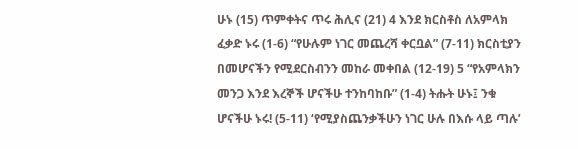ሁኑ (15) ጥምቀትና ጥሩ ሕሊና (21) 4 እንደ ክርስቶስ ለአምላክ ፈቃድ ኑሩ (1-6) “የሁሉም ነገር መጨረሻ ቀርቧል” (7-11) ክርስቲያን በመሆናችን የሚደርስብንን መከራ መቀበል (12-19) 5 “የአምላክን መንጋ እንደ እረኞች ሆናችሁ ተንከባከቡ” (1-4) ትሑት ሁኑ፤ ንቁ ሆናችሁ ኑሩ! (5-11) ‘የሚያስጨንቃችሁን ነገር ሁሉ በእሱ ላይ ጣሉ’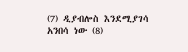(7) ዲያብሎስ እንደሚያገሳ አንበሳ ነው (8)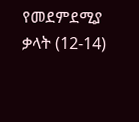የመደምደሚያ ቃላት (12-14)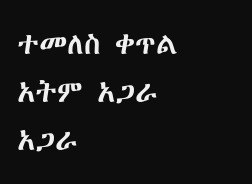ተመለስ ቀጥል አትም አጋራ አጋራ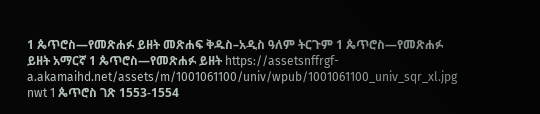1 ጴጥሮስ—የመጽሐፉ ይዘት መጽሐፍ ቅዱስ–አዲስ ዓለም ትርጉም 1 ጴጥሮስ—የመጽሐፉ ይዘት አማርኛ 1 ጴጥሮስ—የመጽሐፉ ይዘት https://assetsnffrgf-a.akamaihd.net/assets/m/1001061100/univ/wpub/1001061100_univ_sqr_xl.jpg nwt 1 ጴጥሮስ ገጽ 1553-1554